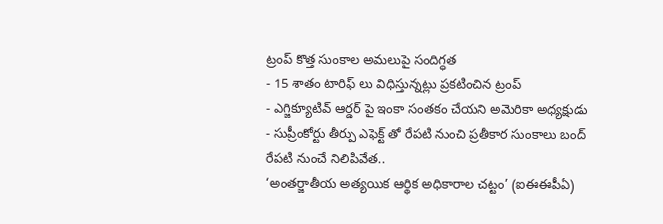ట్రంప్ కొత్త సుంకాల అమలుపై సందిగ్ధత
- 15 శాతం టారిఫ్ లు విధిస్తున్నట్లు ప్రకటించిన ట్రంప్
- ఎగ్జిక్యూటివ్ ఆర్డర్ పై ఇంకా సంతకం చేయని అమెరికా అధ్యక్షుడు
- సుప్రీంకోర్టు తీర్పు ఎఫెక్ట్ తో రేపటి నుంచి ప్రతీకార సుంకాలు బంద్
రేపటి నుంచే నిలిపివేత..
‘అంతర్జాతీయ అత్యయిక ఆర్థిక అధికారాల చట్టం’ (ఐఈఈపీఏ)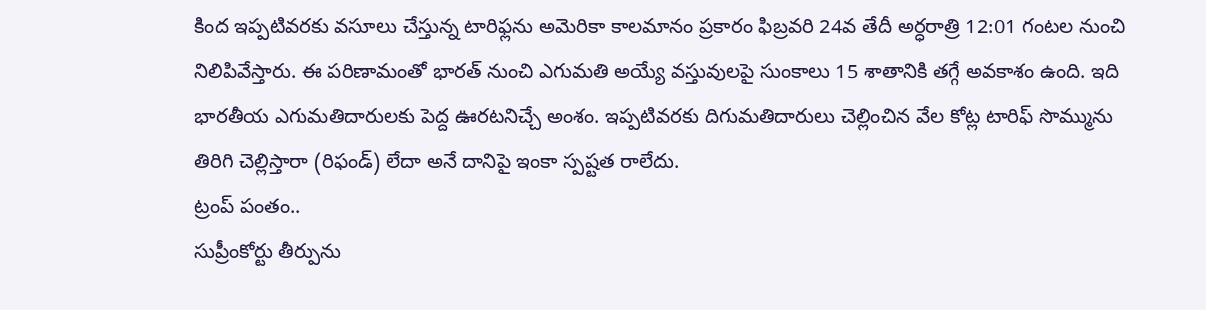కింద ఇప్పటివరకు వసూలు చేస్తున్న టారిఫ్లను అమెరికా కాలమానం ప్రకారం ఫిబ్రవరి 24వ తేదీ అర్ధరాత్రి 12:01 గంటల నుంచి నిలిపివేస్తారు. ఈ పరిణామంతో భారత్ నుంచి ఎగుమతి అయ్యే వస్తువులపై సుంకాలు 15 శాతానికి తగ్గే అవకాశం ఉంది. ఇది భారతీయ ఎగుమతిదారులకు పెద్ద ఊరటనిచ్చే అంశం. ఇప్పటివరకు దిగుమతిదారులు చెల్లించిన వేల కోట్ల టారిఫ్ సొమ్మును తిరిగి చెల్లిస్తారా (రిఫండ్) లేదా అనే దానిపై ఇంకా స్పష్టత రాలేదు.
ట్రంప్ పంతం..
సుప్రీంకోర్టు తీర్పును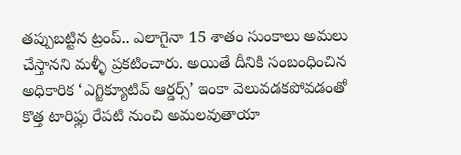తప్పుబట్టిన ట్రంప్.. ఎలాగైనా 15 శాతం సుంకాలు అమలు చేస్తానని మళ్ళీ ప్రకటించారు. అయితే దీనికి సంబంధించిన అధికారిక ‘ఎగ్జిక్యూటివ్ ఆర్డర్స్’ ఇంకా వెలువడకపోవడంతో కొత్త టారిఫ్లు రేపటి నుంచి అమలవుతాయా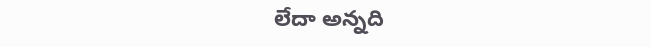లేదా అన్నది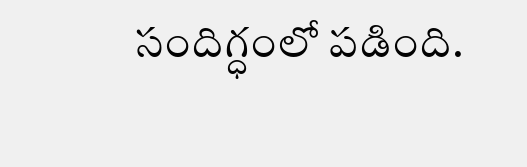సందిగ్ధంలో పడింది.